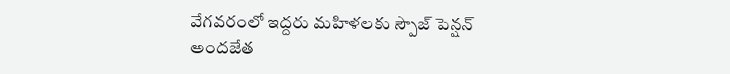వేగవరంలో ఇద్దరు మహిళలకు స్పౌజ్ పెన్షన్ అందజేత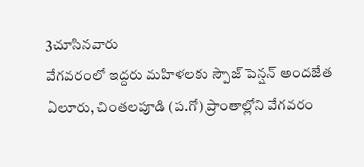3చూసినవారు
వేగవరంలో ఇద్దరు మహిళలకు స్పౌజ్ పెన్షన్ అందజేత
ఏలూరు, చింతలపూడి (ప.గో) ప్రాంతాల్లోని వేగవరం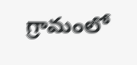గ్రామంలో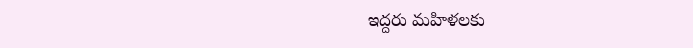ఇద్దరు మహిళలకు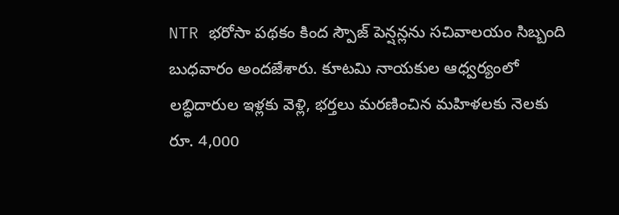NTR భరోసా పథకం కింద స్పౌజ్ పెన్షన్లను సచివాలయం సిబ్బంది బుధవారం అందజేశారు. కూటమి నాయకుల ఆధ్వర్యంలో లబ్ధిదారుల ఇళ్లకు వెళ్లి, భర్తలు మరణించిన మహిళలకు నెలకు రూ. 4,000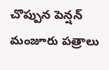చొప్పున పెన్షన్ మంజూరు పత్రాలు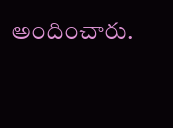అందించారు.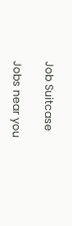Job Suitcase

Jobs near you